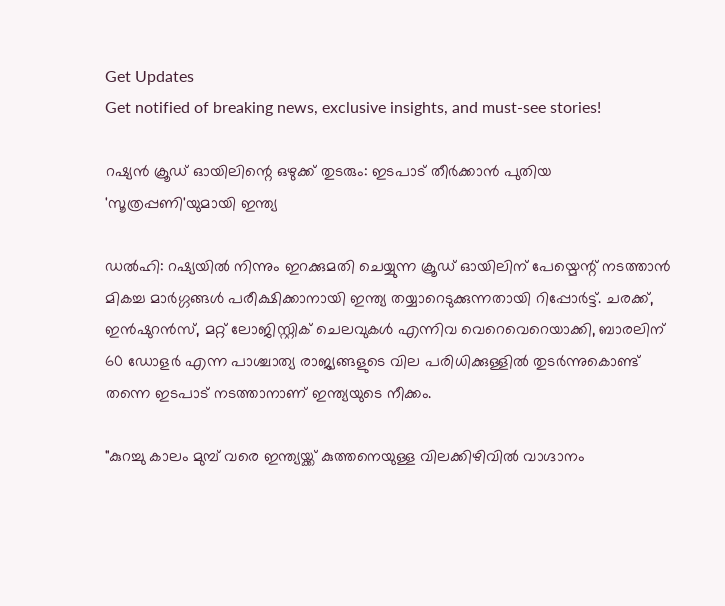Get Updates
Get notified of breaking news, exclusive insights, and must-see stories!

റഷ്യന്‍ ക്രൂഡ് ഓയിലിന്റെ ഒഴുക്ക് തുടരും: ഇടപാട് തീർക്കാന്‍ പുതിയ 'സൂത്രപ്പണി'യുമായി ഇന്ത്യ

ഡല്‍ഹി: റഷ്യയില്‍ നിന്നും ഇറക്കുമതി ചെയ്യുന്ന ക്രൂഡ് ഓയിലിന് പേയ്മെന്റ് നടത്താന്‍ മികച്ച മാർഗ്ഗങ്ങള്‍ പരീക്ഷിക്കാനായി ഇന്ത്യ തയ്യാറെടുക്കുന്നതായി റിപ്പോർട്ട്. ചരക്ക്, ഇൻഷുറൻസ്, മറ്റ് ലോജിസ്റ്റിക് ചെലവുകൾ എന്നിവ വെറെവെറെയാക്കി, ബാരലിന് 60 ഡോളർ എന്ന പാശ്ചാത്യ രാജ്യങ്ങളുടെ വില പരിധിക്കുള്ളിൽ തുടർന്നുകൊണ്ട് തന്നെ ഇടപാട് നടത്താനാണ് ഇന്ത്യയുടെ നീക്കം.

"കുറച്ചു കാലം മുമ്പ് വരെ ഇന്ത്യയ്ക്ക് കുത്തനെയുള്ള വിലക്കിഴിവിൽ വാഗ്ദാനം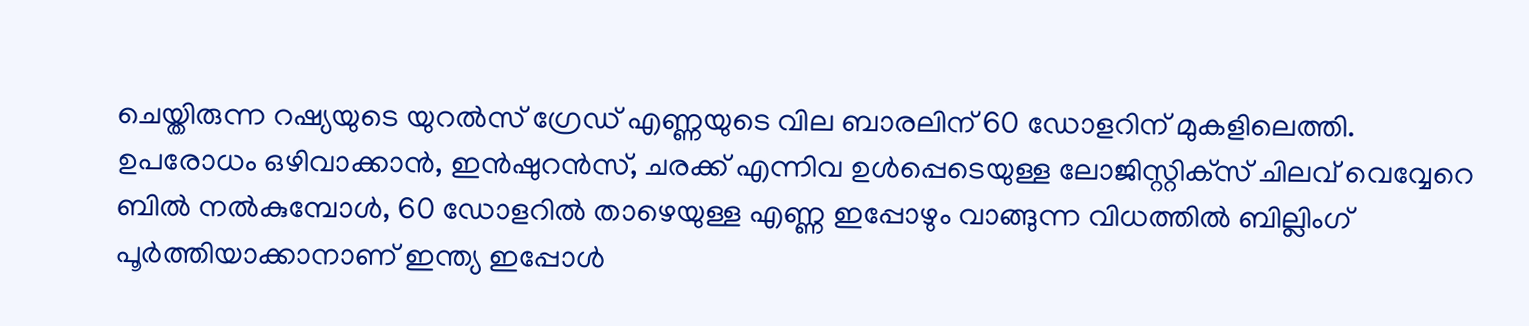ചെയ്തിരുന്ന റഷ്യയുടെ യുറൽസ് ഗ്രേഡ് എണ്ണയുടെ വില ബാരലിന് 60 ഡോളറിന് മുകളിലെത്തി. ഉപരോധം ഒഴിവാക്കാൻ, ഇൻഷുറൻസ്, ചരക്ക് എന്നിവ ഉൾപ്പെടെയുള്ള ലോജിസ്റ്റിക്‌സ് ചിലവ് വെവ്വേറെ ബിൽ നൽകുമ്പോൾ, 60 ഡോളറിൽ താഴെയുള്ള എണ്ണ ഇപ്പോഴും വാങ്ങുന്ന വിധത്തിൽ ബില്ലിംഗ് പൂർത്തിയാക്കാനാണ് ഇന്ത്യ ഇപ്പോൾ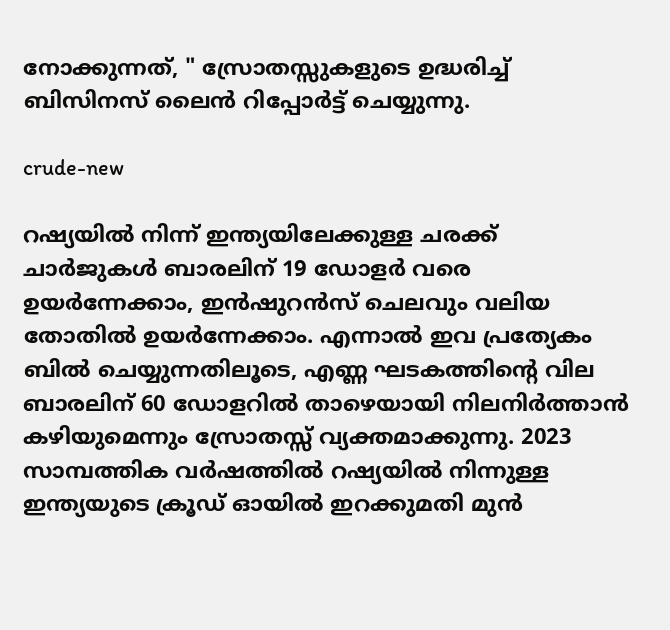നോക്കുന്നത്, " സ്രോതസ്സുകളുടെ ഉദ്ധരിച്ച് ബിസിനസ് ലൈന്‍ റിപ്പോർട്ട് ചെയ്യുന്നു.

crude-new

റഷ്യയിൽ നിന്ന് ഇന്ത്യയിലേക്കുള്ള ചരക്ക് ചാർജുകൾ ബാരലിന് 19 ഡോളർ വരെ ഉയർന്നേക്കാം, ഇൻഷുറൻസ് ചെലവും വലിയ തോതില്‍ ഉയർന്നേക്കാം. എന്നാല്‍ ഇവ പ്രത്യേകം ബിൽ ചെയ്യുന്നതിലൂടെ, എണ്ണ ഘടകത്തിന്റെ വില ബാരലിന് 60 ഡോളറിൽ താഴെയായി നിലനിർത്താൻ കഴിയുമെന്നും സ്രോതസ്സ് വ്യക്തമാക്കുന്നു. 2023 സാമ്പത്തിക വർഷത്തിൽ റഷ്യയിൽ നിന്നുള്ള ഇന്ത്യയുടെ ക്രൂഡ് ഓയിൽ ഇറക്കുമതി മുൻ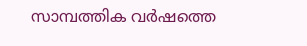സാമ്പത്തിക വർഷത്തെ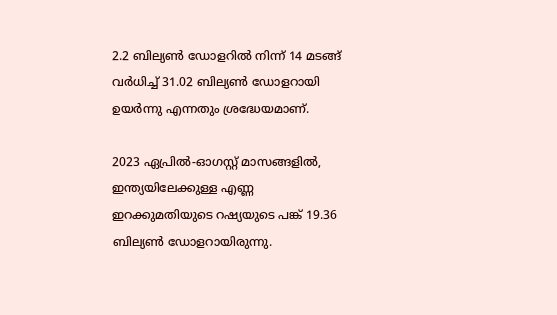2.2 ബില്യൺ ഡോളറിൽ നിന്ന് 14 മടങ്ങ് വർധിച്ച് 31.02 ബില്യൺ ഡോളറായി ഉയർന്നു എന്നതും ശ്രദ്ധേയമാണ്.

2023 ഏപ്രിൽ-ഓഗസ്റ്റ് മാസങ്ങളിൽ, ഇന്ത്യയിലേക്കുള്ള എണ്ണ ഇറക്കുമതിയുടെ റഷ്യയുടെ പങ്ക് 19.36 ബില്യൺ ഡോളറായിരുന്നു.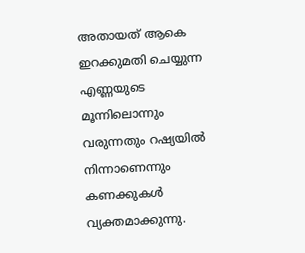അതായത് ആകെ ഇറക്കുമതി ചെയ്യുന്ന എണ്ണയുടെ മൂന്നിലൊന്നും വരുന്നതും റഷ്യയില്‍ നിന്നാണെന്നും കണക്കുകള്‍ വ്യക്തമാക്കുന്നു.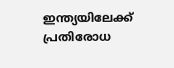ഇന്ത്യയിലേക്ക് പ്രതിരോധ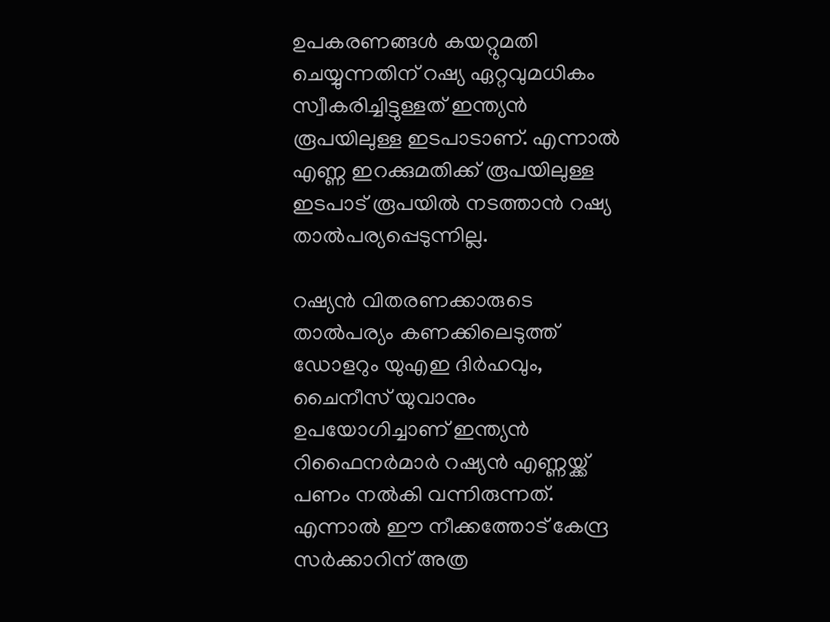ഉപകരണങ്ങൾ കയറ്റുമതി ചെയ്യുന്നതിന് റഷ്യ ഏറ്റവുമധികം സ്വീകരിച്ചിട്ടുള്ളത് ഇന്ത്യന്‍ രൂപയിലുള്ള ഇടപാടാണ്. എന്നാല്‍ എണ്ണ ഇറക്കുമതിക്ക് രൂപയിലുള്ള ഇടപാട് രൂപയില്‍ നടത്താന്‍ റഷ്യ താല്‍പര്യപ്പെടുന്നില്ല.

റഷ്യന്‍ വിതരണക്കാരുടെ താല്‍പര്യം കണക്കിലെടുത്ത് ഡോളറും യുഎഇ ദിർഹവും, ചൈനീസ് യുവാനും ഉപയോഗിച്ചാണ് ഇന്ത്യന്‍ റിഫൈനർമാർ റഷ്യൻ എണ്ണയ്ക്ക് പണം നൽകി വന്നിരുന്നത്. എന്നാല്‍ ഈ നീക്കത്തോട് കേന്ദ്ര സർക്കാറിന് അത്ര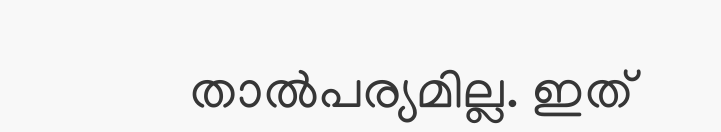താല്‍പര്യമില്ല. ഇത്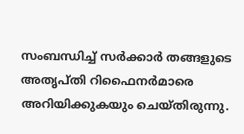സംബന്ധിച്ച് സർക്കാർ തങ്ങളുടെ അതൃപ്തി റിഫൈനർമാരെ അറിയിക്കുകയും ചെയ്തിരുന്നു.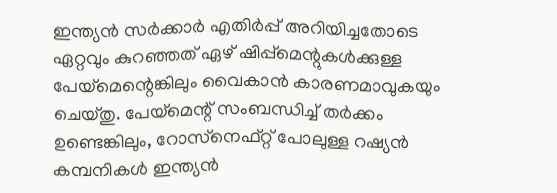ഇന്ത്യന്‍ സർക്കാർ എതിർപ്പ് അറിയിച്ചതോടെ ഏറ്റവും കുറഞ്ഞത് ഏഴ് ഷിപ്പ്‌മെന്റുകൾക്കുള്ള പേയ്‌മെന്റെങ്കിലും വൈകാന്‍ കാരണമാവുകയും ചെയ്തു. പേയ്‌മെന്റ് സംബന്ധിച്ച് തർക്കം ഉണ്ടെങ്കിലും, റോസ്‌നെഫ്റ്റ് പോലുള്ള റഷ്യൻ കമ്പനികൾ ഇന്ത്യൻ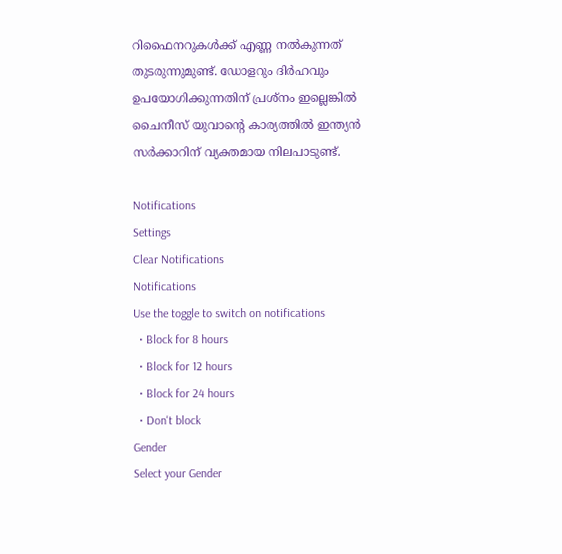റിഫൈനറുകൾക്ക് എണ്ണ നൽകുന്നത് തുടരുന്നുമുണ്ട്. ഡോളറും ദിർഹവും ഉപയോഗിക്കുന്നതിന് പ്രശ്നം ഇല്ലെങ്കില്‍ ചൈനീസ് യുവാന്റെ കാര്യത്തില്‍ ഇന്ത്യന്‍ സർക്കാറിന് വ്യക്തമായ നിലപാടുണ്ട്.

Notifications
Settings
Clear Notifications
Notifications
Use the toggle to switch on notifications
  • Block for 8 hours
  • Block for 12 hours
  • Block for 24 hours
  • Don't block
Gender
Select your Gender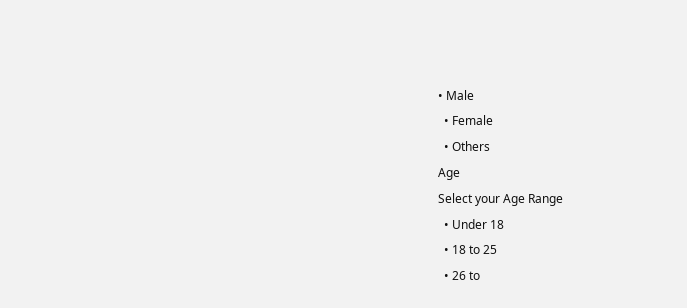• Male
  • Female
  • Others
Age
Select your Age Range
  • Under 18
  • 18 to 25
  • 26 to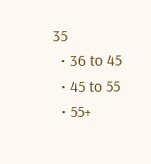35
  • 36 to 45
  • 45 to 55
  • 55+